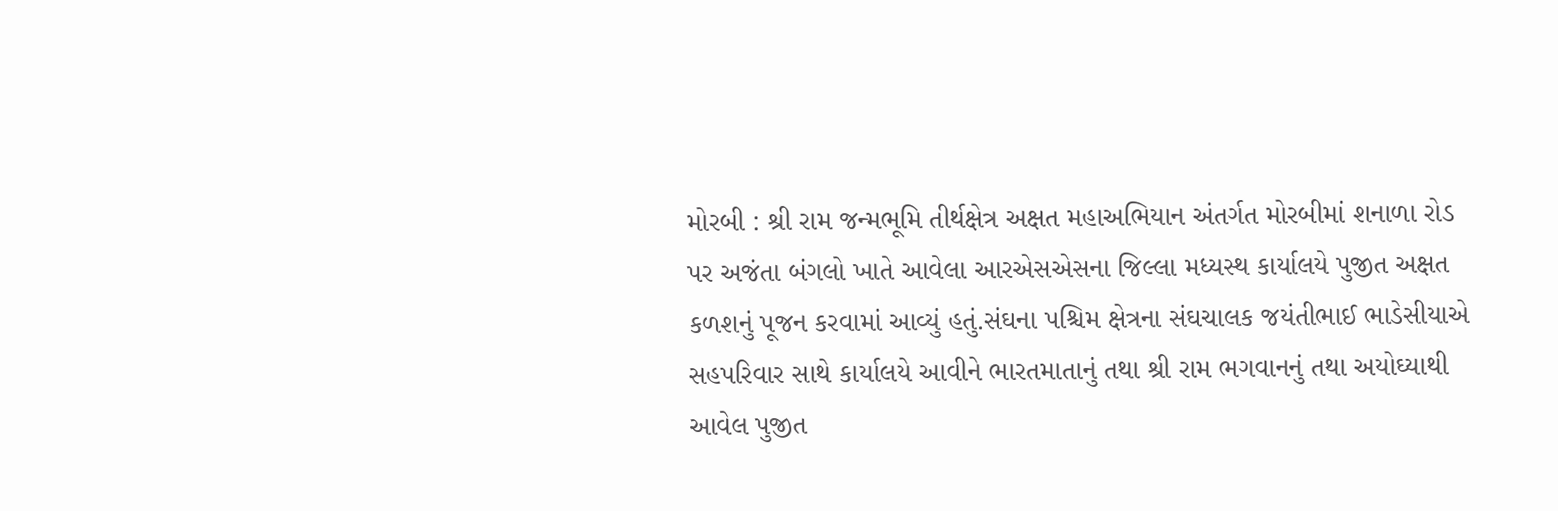મોરબી : શ્રી રામ જન્મભૂમિ તીર્થક્ષેત્ર અક્ષત મહાઅભિયાન અંતર્ગત મોરબીમાં શનાળા રોડ પર અજંતા બંગલો ખાતે આવેલા આરએસએસના જિલ્લા મધ્યસ્થ કાર્યાલયે પુજીત અક્ષત કળશનું પૂજન કરવામાં આવ્યું હતું.સંઘના પશ્ચિમ ક્ષેત્રના સંઘચાલક જયંતીભાઈ ભાડેસીયાએ સહપરિવાર સાથે કાર્યાલયે આવીને ભારતમાતાનું તથા શ્રી રામ ભગવાનનું તથા અયોઘ્યાથી આવેલ પુજીત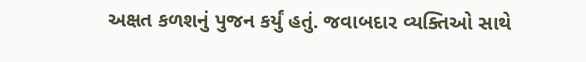અક્ષત કળશનું પુજન કર્યું હતું. જવાબદાર વ્યક્તિઓ સાથે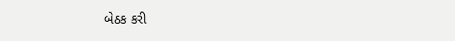બેઠક કરી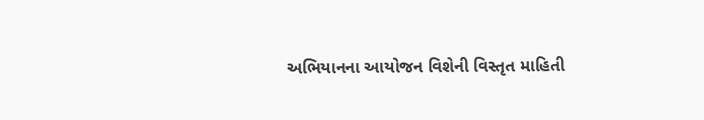અભિયાનના આયોજન વિશેની વિસ્તૃત માહિતી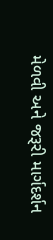મેળવી અને જરૂરી માર્ગદર્શન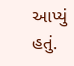આપ્યું હતું.